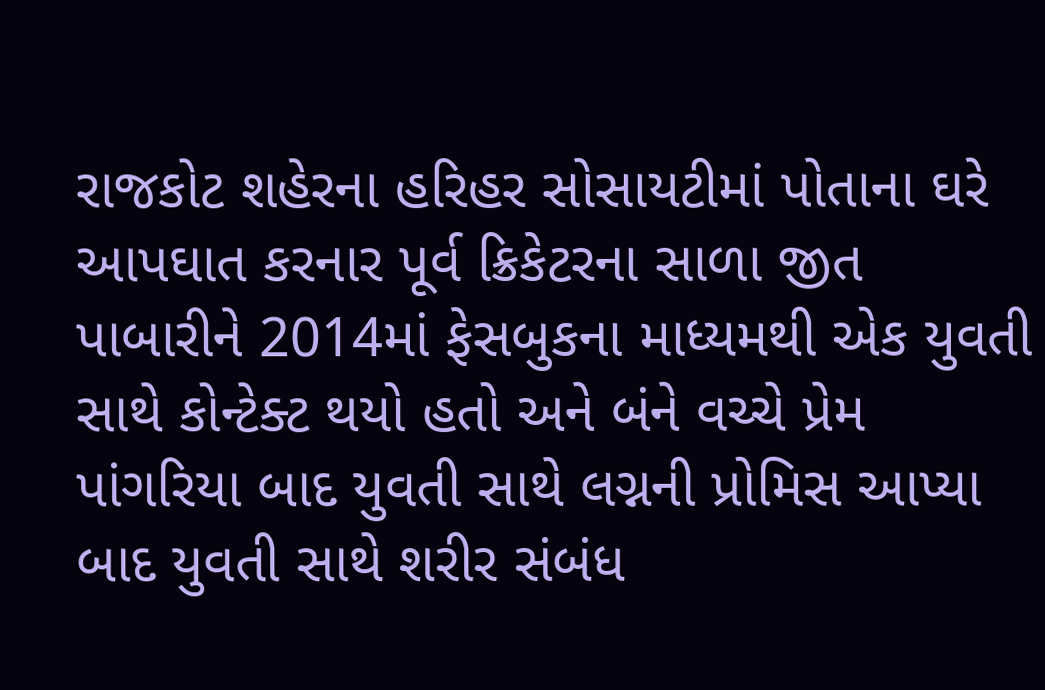રાજકોટ શહેરના હરિહર સોસાયટીમાં પોતાના ઘરે આપઘાત કરનાર પૂર્વ ક્રિકેટરના સાળા જીત પાબારીને 2014માં ફેસબુકના માધ્યમથી એક યુવતી સાથે કોન્ટેક્ટ થયો હતો અને બંને વચ્ચે પ્રેમ પાંગરિયા બાદ યુવતી સાથે લગ્નની પ્રોમિસ આપ્યા બાદ યુવતી સાથે શરીર સંબંધ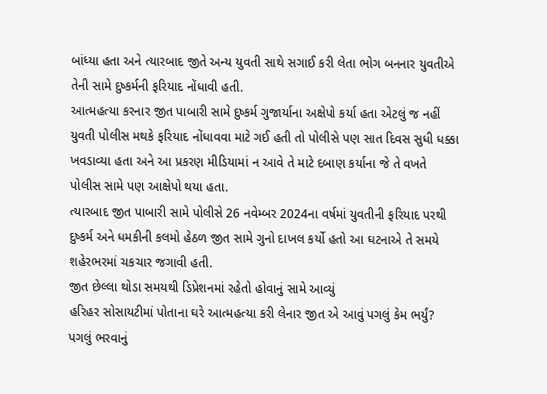બાંધ્યા હતા અને ત્યારબાદ જીતે અન્ય યુવતી સાથે સગાઈ કરી લેતા ભોગ બનનાર યુવતીએ તેની સામે દુષ્કર્મની ફરિયાદ નોંધાવી હતી.
આત્મહત્યા કરનાર જીત પાબારી સામે દુષ્કર્મ ગુજાર્યાના અક્ષેપો કર્યા હતા એટલું જ નહીં યુવતી પોલીસ મથકે ફરિયાદ નોંધાવવા માટે ગઈ હતી તો પોલીસે પણ સાત દિવસ સુધી ધક્કા ખવડાવ્યા હતા અને આ પ્રકરણ મીડિયામાં ન આવે તે માટે દબાણ કર્યાના જે તે વખતે પોલીસ સામે પણ આક્ષેપો થયા હતા.
ત્યારબાદ જીત પાબારી સામે પોલીસે 26 નવેમ્બર 2024ના વર્ષમાં યુવતીની ફરિયાદ પરથી દુષ્કર્મ અને ધમકીની કલમો હેઠળ જીત સામે ગુનો દાખલ કર્યો હતો આ ઘટનાએ તે સમયે શહેરભરમાં ચકચાર જગાવી હતી.
જીત છેલ્લા થોડા સમયથી ડિપ્રેશનમાં રહેતો હોવાનું સામે આવ્યું
હરિહર સોસાયટીમાં પોતાના ઘરે આત્મહત્યા કરી લેનાર જીત એ આવું પગલું કેમ ભર્યું? પગલું ભરવાનું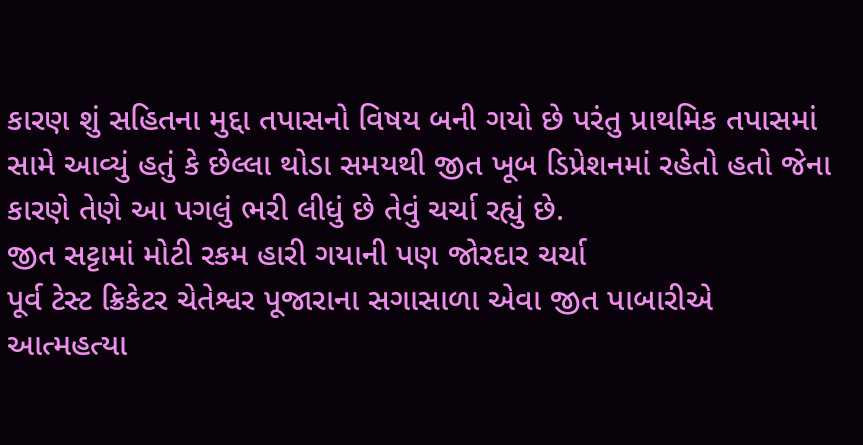કારણ શું સહિતના મુદ્દા તપાસનો વિષય બની ગયો છે પરંતુ પ્રાથમિક તપાસમાં સામે આવ્યું હતું કે છેલ્લા થોડા સમયથી જીત ખૂબ ડિપ્રેશનમાં રહેતો હતો જેના કારણે તેણે આ પગલું ભરી લીધું છે તેવું ચર્ચા રહ્યું છે.
જીત સટ્ટામાં મોટી રકમ હારી ગયાની પણ જોરદાર ચર્ચા
પૂર્વ ટેસ્ટ ક્રિકેટર ચેતેશ્વર પૂજારાના સગાસાળા એવા જીત પાબારીએ આત્મહત્યા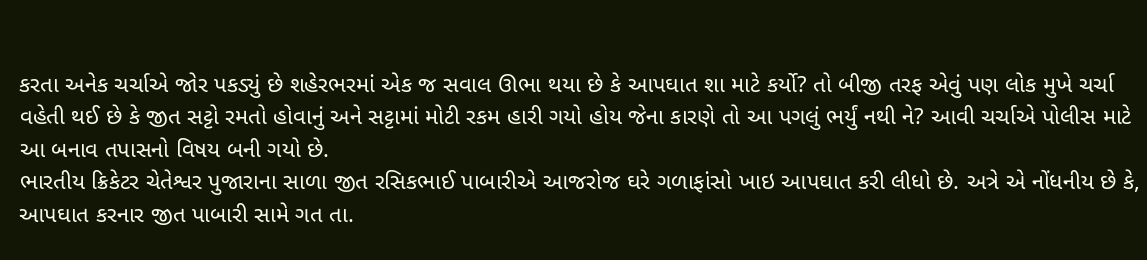કરતા અનેક ચર્ચાએ જોર પકડ્યું છે શહેરભરમાં એક જ સવાલ ઊભા થયા છે કે આપઘાત શા માટે કર્યો? તો બીજી તરફ એવું પણ લોક મુખે ચર્ચા વહેતી થઈ છે કે જીત સટ્ટો રમતો હોવાનું અને સટ્ટામાં મોટી રકમ હારી ગયો હોય જેના કારણે તો આ પગલું ભર્યું નથી ને? આવી ચર્ચાએ પોલીસ માટે આ બનાવ તપાસનો વિષય બની ગયો છે.
ભારતીય ક્રિકેટર ચેતેશ્વર પુજારાના સાળા જીત રસિકભાઈ પાબારીએ આજરોજ ઘરે ગળાફાંસો ખાઇ આપઘાત કરી લીધો છે. અત્રે એ નોંધનીય છે કે, આપઘાત કરનાર જીત પાબારી સામે ગત તા.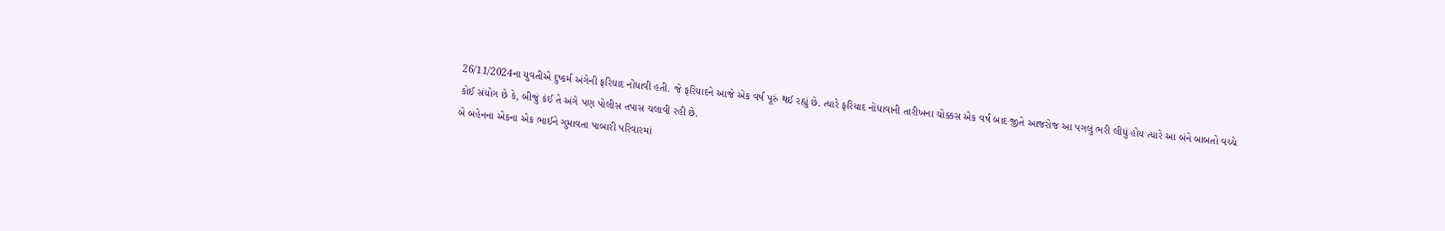26/11/2024ના યુવતીએ દુષ્કર્મ અંગેની ફરિયાદ નોંધાવી હતી. જે ફરિયાદને આજે એક વર્ષ પૂરું થઈ રહ્યું છે. ત્યારે ફરિયાદ નોંધાવાની તારીખના ચોક્કસ એક વર્ષ બાદ જીતે આજરોજ આ પગલું ભરી લીધું હોય ત્યારે આ બંને બાબતો વચ્ચે કોઈ સંયોગ છે કે, બીજું કંઈ તે અંગે પણ પોલીસ તપાસ ચલાવી રહી છે.
બે બહેનના એકના એક ભાઈને ગુમાવતા પાબારી પરિવારમાં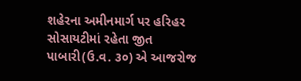શહેરના અમીનમાર્ગ પર હરિહર સોસાયટીમાં રહેતા જીત પાબારી(ઉ.વ. ૩૦) એ આજરોજ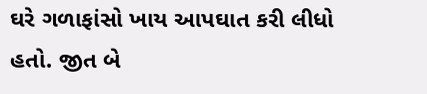ઘરે ગળાફાંસો ખાય આપઘાત કરી લીધો હતો. જીત બે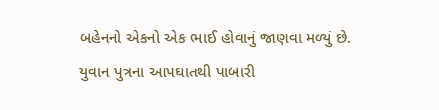બહેનનો એકનો એક ભાઈ હોવાનું જાણવા મળ્યું છે. યુવાન પુત્રના આપઘાતથી પાબારી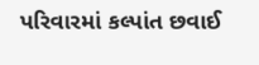પરિવારમાં કલ્પાંત છવાઈ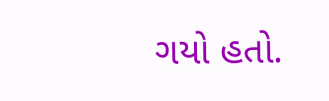ગયો હતો.